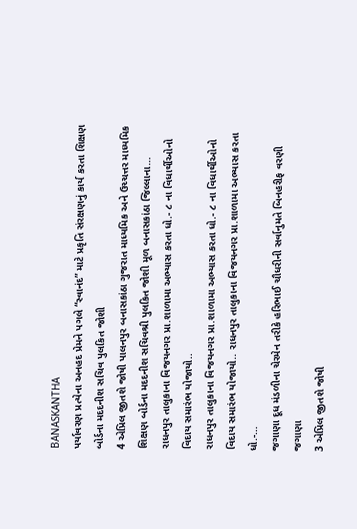BANASKANTHA
પર્યાવરણ પ્રત્યેના અનહદ પ્રેમને પગલે “સ્વાનંદ” માટે પ્રકૃતિ સંરક્ષણનું કાર્ય કરતા શિક્ષણ બોર્ડના મદદનીશ સચિવ પુલકિત જોશી
4 એપ્રિલ જીતશે જોષી પાલનપુર બનાસકાંઠા ગુજરાત માધ્યમિક અને ઉચ્ચત્તર માધ્યમિક શિક્ષણ બોર્ડના મદદનીશ સચિવશ્રી પુલકિત જોશી મૂળ બનાસકાંઠા જિલ્લાના…
રાધનપુર તાલુકાના વિજયનગર પ્રા.શાળામા અભ્યાસ કરતા ધો.- ૮ ના વિધાર્થીઓનો વિદાય સમારંભ યોજાયો..
રાધનપુર તાલુકાના વિજયનગર પ્રા.શાળામા અભ્યાસ કરતા ધો.- ૮ ના વિધાર્થીઓનો વિદાય સમારંભ યોજાયો.. રાધનપુર તાલુકાના વિજયનગર પ્રા.શાળામા અભ્યાસ કરતા ધો.-…
જગાણા દૂધ મંડળીના ચેરમેન તરીકે હરિભાઈ ચૌધરીની સર્વાનુમતે બિનહરીફ વરણી જગાણા
3 એપ્રિલ જીતશે જોષી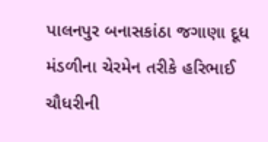પાલનપુર બનાસકાંઠા જગાણા દૂધ મંડળીના ચેરમેન તરીકે હરિભાઈ ચૌધરીની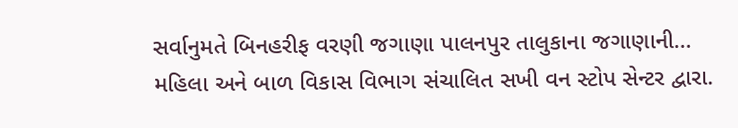સર્વાનુમતે બિનહરીફ વરણી જગાણા પાલનપુર તાલુકાના જગાણાની…
મહિલા અને બાળ વિકાસ વિભાગ સંચાલિત સખી વન સ્ટોપ સેન્ટર દ્વારા.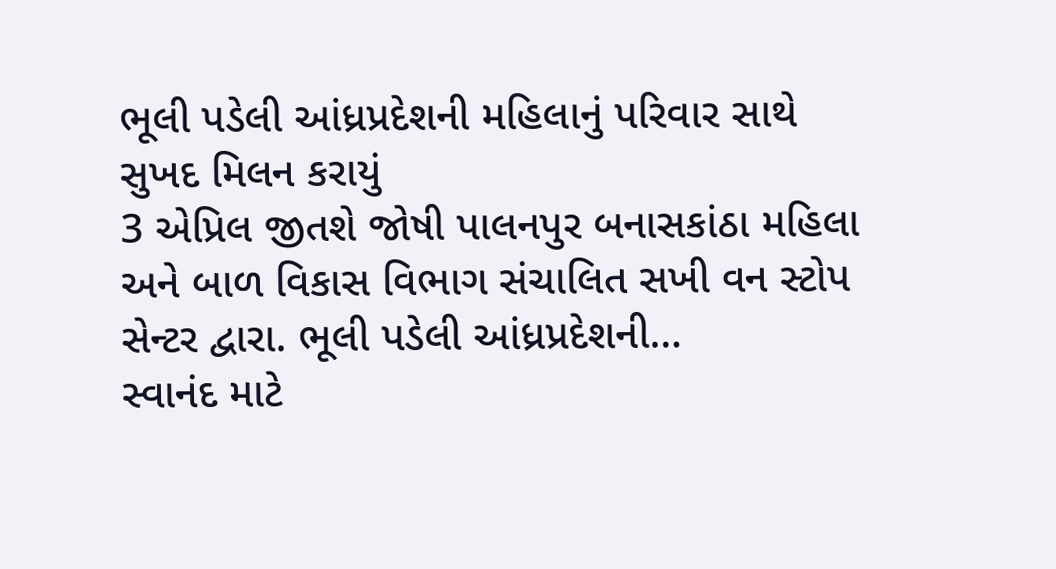ભૂલી પડેલી આંધ્રપ્રદેશની મહિલાનું પરિવાર સાથે સુખદ મિલન કરાયું
3 એપ્રિલ જીતશે જોષી પાલનપુર બનાસકાંઠા મહિલા અને બાળ વિકાસ વિભાગ સંચાલિત સખી વન સ્ટોપ સેન્ટર દ્વારા. ભૂલી પડેલી આંધ્રપ્રદેશની…
સ્વાનંદ માટે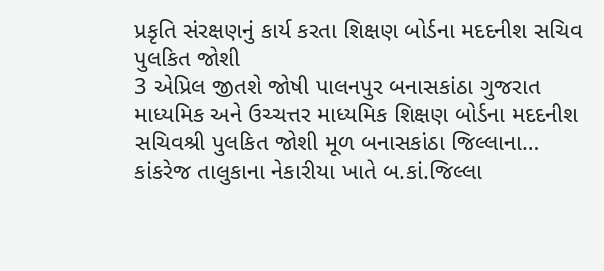પ્રકૃતિ સંરક્ષણનું કાર્ય કરતા શિક્ષણ બોર્ડના મદદનીશ સચિવ પુલકિત જોશી
3 એપ્રિલ જીતશે જોષી પાલનપુર બનાસકાંઠા ગુજરાત માધ્યમિક અને ઉચ્ચત્તર માધ્યમિક શિક્ષણ બોર્ડના મદદનીશ સચિવશ્રી પુલકિત જોશી મૂળ બનાસકાંઠા જિલ્લાના…
કાંકરેજ તાલુકાના નેકારીયા ખાતે બ.કાં.જિલ્લા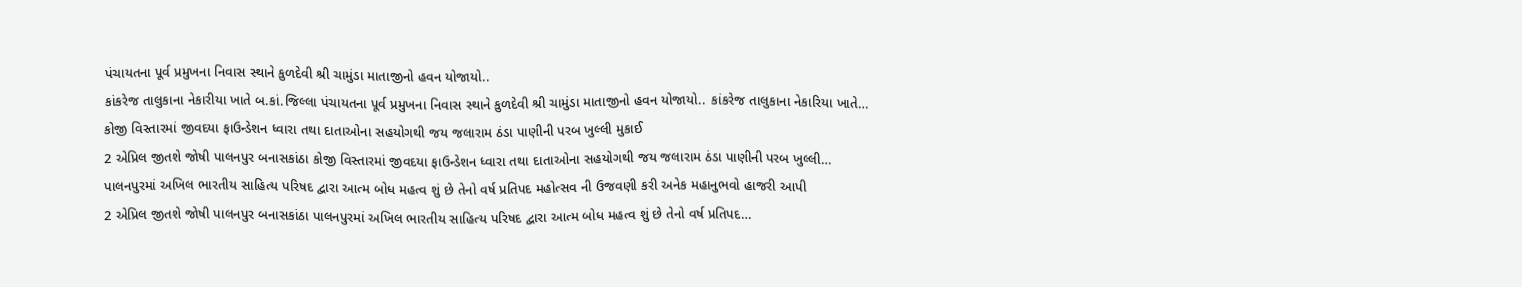પંચાયતના પૂર્વ પ્રમુખના નિવાસ સ્થાને કુળદેવી શ્રી ચામુંડા માતાજીનો હવન યોજાયો..
કાંકરેજ તાલુકાના નેકારીયા ખાતે બ.કાં.જિલ્લા પંચાયતના પૂર્વ પ્રમુખના નિવાસ સ્થાને કુળદેવી શ્રી ચામુંડા માતાજીનો હવન યોજાયો.. કાંકરેજ તાલુકાના નેકારિયા ખાતે…
કોજી વિસ્તારમાં જીવદયા ફાઉન્ડેશન ધ્વારા તથા દાતાઓના સહયોગથી જય જલારામ ઠંડા પાણીની પરબ ખુલ્લી મુકાઈ
2 એપ્રિલ જીતશે જોષી પાલનપુર બનાસકાંઠા કોજી વિસ્તારમાં જીવદયા ફાઉન્ડેશન ધ્વારા તથા દાતાઓના સહયોગથી જય જલારામ ઠંડા પાણીની પરબ ખુલ્લી…
પાલનપુરમાં અખિલ ભારતીય સાહિત્ય પરિષદ દ્વારા આત્મ બોધ મહત્વ શું છે તેનો વર્ષ પ્રતિપદ મહોત્સવ ની ઉજવણી કરી અનેક મહાનુભવો હાજરી આપી
2 એપ્રિલ જીતશે જોષી પાલનપુર બનાસકાંઠા પાલનપુરમાં અખિલ ભારતીય સાહિત્ય પરિષદ દ્વારા આત્મ બોધ મહત્વ શું છે તેનો વર્ષ પ્રતિપદ…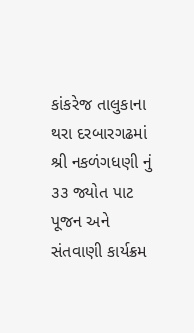કાંકરેજ તાલુકાના થરા દરબારગઢમાં શ્રી નકળંગધણી નું ૩૩ જ્યોત પાટ પૂજન અને સંતવાણી કાર્યક્રમ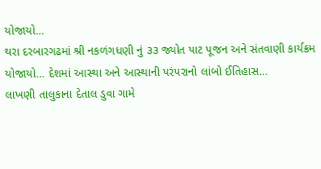યોજાયો…
થરા દરબારગઢમાં શ્રી નકળંગધણી નું ૩૩ જ્યોત પાટ પૂજન અને સંતવાણી કાર્યક્રમ યોજાયો… દેશમાં આસ્થા અને આસ્થાની પરંપરાનો લાંબો ઈતિહાસ…
લાખણી તાલુકાના દેતાલ ડુવા ગામે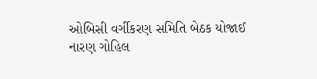ઓબિસી વર્ગીકરણ સમિતિ બેઠક યોજાઈ
નારણ ગોહિલ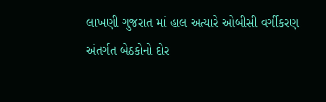લાખણી ગુજરાત માં હાલ અત્યારે ઓબીસી વર્ગીકરણ અંતર્ગત બેઠકોનો દોર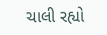ચાલી રહ્યો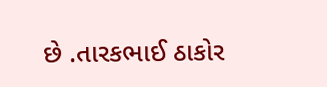છે .તારકભાઈ ઠાકોર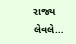રાજ્ય લેવલે…